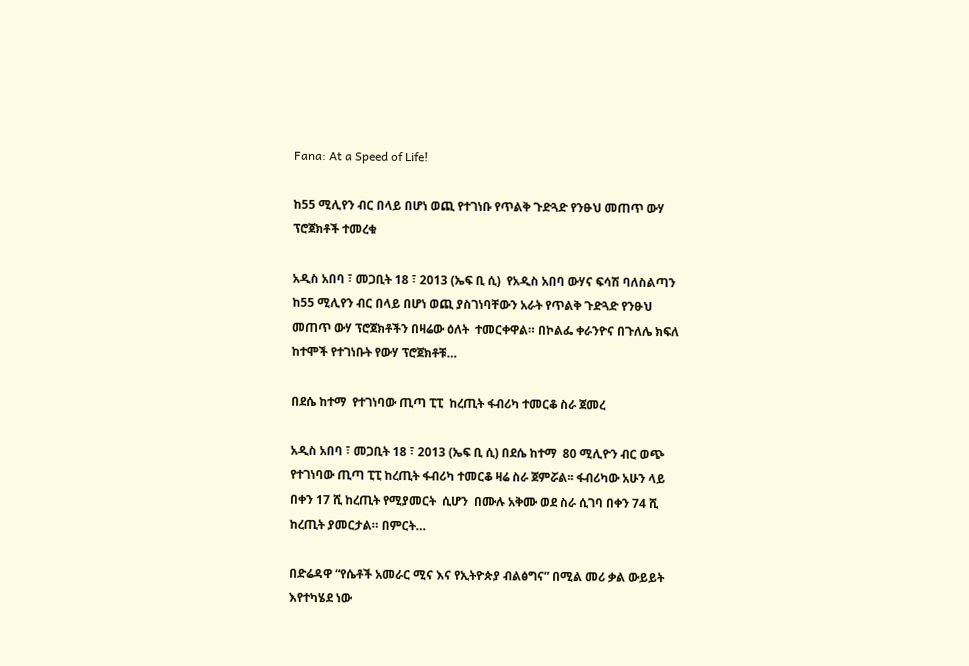Fana: At a Speed of Life!

ከ55 ሚሊየን ብር በላይ በሆነ ወጪ የተገነቡ የጥልቅ ጉድጓድ የንፁህ መጠጥ ውሃ ፕሮጀክቶች ተመረቁ

አዲስ አበባ ፣ መጋቢት 18 ፣ 2013 (ኤፍ ቢ ሲ)  የአዲስ አበባ ውሃና ፍሳሽ ባለስልጣን ከ55 ሚሊየን ብር በላይ በሆነ ወጪ ያስገነባቸውን አራት የጥልቅ ጉድጓድ የንፁህ መጠጥ ውሃ ፕሮጀክቶችን በዛሬው ዕለት  ተመርቀዋል። በኮልፌ ቀራንዮና በጉለሌ ክፍለ ከተሞች የተገነቡት የውሃ ፕሮጀክቶቹ…

በደሴ ከተማ  የተገነባው ጢጣ ፒፒ  ከረጢት ፋብሪካ ተመርቆ ስራ ጀመረ

አዲስ አበባ ፣ መጋቢት 18 ፣ 2013 (ኤፍ ቢ ሲ) በደሴ ከተማ  80 ሚሊዮን ብር ወጭ  የተገነባው ጢጣ ፒፒ ከረጢት ፋብሪካ ተመርቆ ዛሬ ስራ ጀምሯል፡፡ ፋብሪካው አሁን ላይ በቀን 17 ሺ ከረጢት የሚያመርት  ሲሆን  በሙሉ አቅሙ ወደ ስራ ሲገባ በቀን 74 ሺ ከረጢት ያመርታል። በምርት…

በድሬዳዋ “የሴቶች አመራር ሚና እና የኢትዮጵያ ብልፅግና” በሚል መሪ ቃል ውይይት እየተካሄደ ነው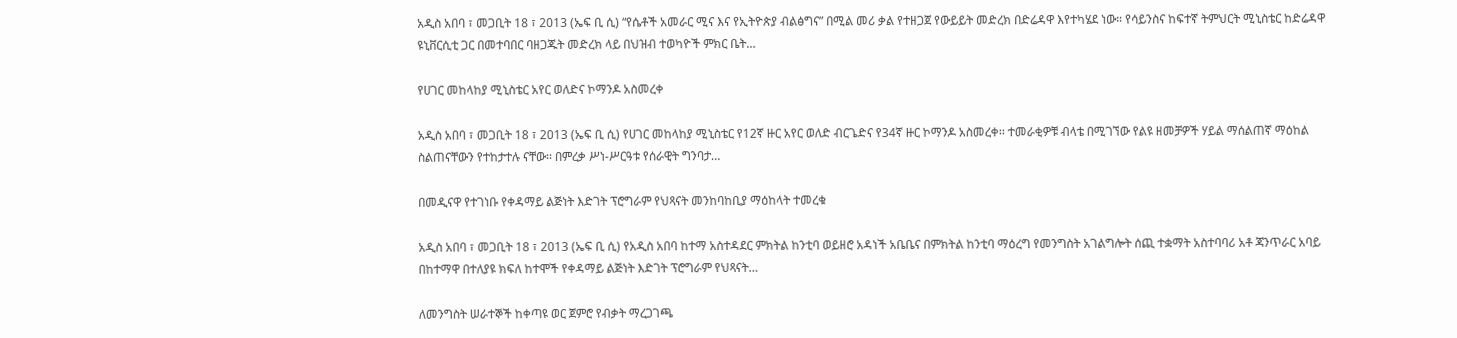አዲስ አበባ ፣ መጋቢት 18 ፣ 2013 (ኤፍ ቢ ሲ) “የሴቶች አመራር ሚና እና የኢትዮጵያ ብልፅግና” በሚል መሪ ቃል የተዘጋጀ የውይይት መድረክ በድሬዳዋ እየተካሄደ ነው። የሳይንስና ከፍተኛ ትምህርት ሚኒስቴር ከድሬዳዋ ዩኒቨርሲቲ ጋር በመተባበር ባዘጋጁት መድረክ ላይ በህዝብ ተወካዮች ምክር ቤት…

የሀገር መከላከያ ሚኒስቴር አየር ወለድና ኮማንዶ አስመረቀ

አዲስ አበባ ፣ መጋቢት 18 ፣ 2013 (ኤፍ ቢ ሲ) የሀገር መከላከያ ሚኒስቴር የ12ኛ ዙር አየር ወለድ ብርጌድና የ34ኛ ዙር ኮማንዶ አስመረቀ፡፡ ተመራቂዎቹ ብላቴ በሚገኘው የልዩ ዘመቻዎች ሃይል ማሰልጠኛ ማዕከል ስልጠናቸውን የተከታተሉ ናቸው፡፡ በምረቃ ሥነ-ሥርዓቱ የሰራዊት ግንባታ…

በመዲናዋ የተገነቡ የቀዳማይ ልጅነት እድገት ፕሮግራም የህጻናት መንከባከቢያ ማዕከላት ተመረቁ

አዲስ አበባ ፣ መጋቢት 18 ፣ 2013 (ኤፍ ቢ ሲ) የአዲስ አበባ ከተማ አስተዳደር ምክትል ከንቲባ ወይዘሮ አዳነች አቤቤና በምክትል ከንቲባ ማዕረግ የመንግስት አገልግሎት ሰጪ ተቋማት አስተባባሪ አቶ ጃንጥራር አባይ በከተማዋ በተለያዩ ክፍለ ከተሞች የቀዳማይ ልጅነት እድገት ፕሮግራም የህጻናት…

ለመንግስት ሠራተኞች ከቀጣዩ ወር ጀምሮ የብቃት ማረጋገጫ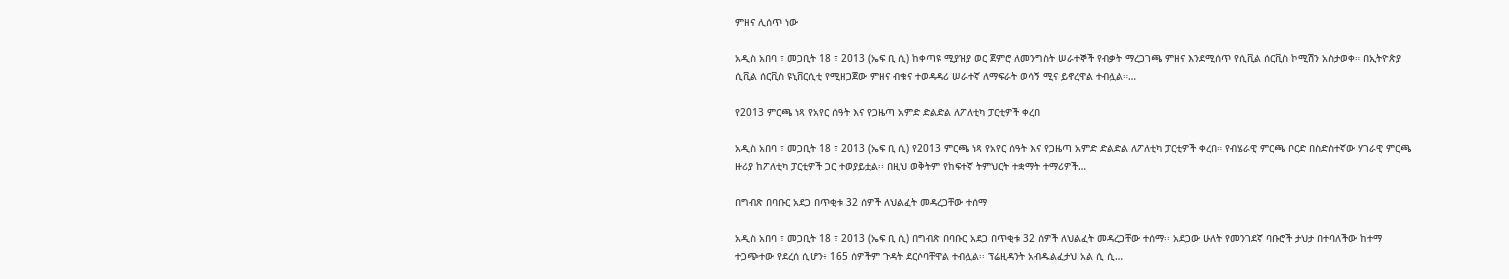ምዘና ሊሰጥ ነው

አዲስ አበባ ፣ መጋቢት 18 ፣ 2013 (ኤፍ ቢ ሲ) ከቀጣዩ ሚያዝያ ወር ጀምሮ ለመንግስት ሠራተኞች የብቃት ማረጋገጫ ምዘና እንደሚሰጥ የሲቪል ሰርቪስ ኮሚሽን አስታወቀ። በኢትዮጵያ ሲቪል ሰርቪስ ዩኒቨርሲቲ የሚዘጋጀው ምዘና ብቁና ተወዳዳሪ ሠራተኛ ለማፍራት ወሳኝ ሚና ይኖረዋል ተብሏል።…

የ2013 ምርጫ ነጻ የአየር ሰዓት እና የጋዜጣ አምድ ድልድል ለፖለቲካ ፓርቲዎች ቀረበ

አዲስ አበባ ፣ መጋቢት 18 ፣ 2013 (ኤፍ ቢ ሲ) የ2013 ምርጫ ነጻ የአየር ሰዓት እና የጋዜጣ አምድ ድልድል ለፖለቲካ ፓርቲዎች ቀረበ። የብሄራዊ ምርጫ ቦርድ በስድስተኛው ሃገራዊ ምርጫ ዙሪያ ከፖለቲካ ፓርቲዎች ጋር ተወያይቷል፡፡ በዚህ ወቅትም የከፍተኛ ትምህርት ተቋማት ተማሪዎች…

በግብጽ በባቡር አደጋ በጥቂቱ 32 ሰዎች ለህልፈት መዳረጋቸው ተሰማ

አዲስ አበባ ፣ መጋቢት 18 ፣ 2013 (ኤፍ ቢ ሲ) በግብጽ በባቡር አደጋ በጥቂቱ 32 ሰዎች ለህልፈት መዳረጋቸው ተሰማ፡፡ አደጋው ሁለት የመንገደኛ ባቡሮች ታህታ በተባለችው ከተማ ተጋጭተው የደረሰ ሲሆን፥ 165 ሰዎችም ጉዳት ደርሶባቸዋል ተብሏል፡፡ ፕሬዚዳንት አብዱልፈታህ አል ሲ ሲ…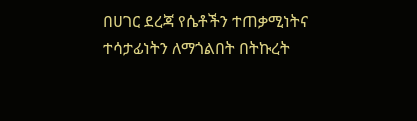በሀገር ደረጃ የሴቶችን ተጠቃሚነትና ተሳታፊነትን ለማጎልበት በትኩረት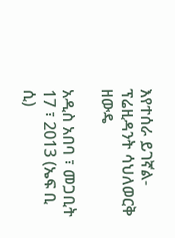እየተሰራ ይገኛል- ፕሬዚዳንት ሳህለወርቅ ዘውዴ

አዲስ አበባ ፣ መጋቢት 17 ፣ 2013 (ኤፍ ቢ ሲ)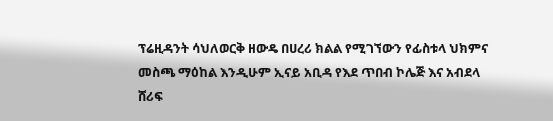ፕሬዚዳንት ሳህለወርቅ ዘውዴ በሀረሪ ክልል የሚገኘውን የፊስቱላ ህክምና መስጫ ማዕከል እንዲሁም ኢናይ አቢዳ የእደ ጥበብ ኮሌጅ እና አብደላ ሸሪፍ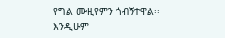የግል ሙዚየምን ጎብኝተዋል፡፡ እንዲሁም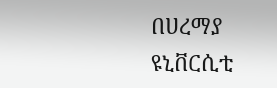በሀረማያ ዩኒቨርሲቲ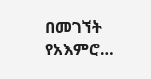በመገኘት የአእምሮ…